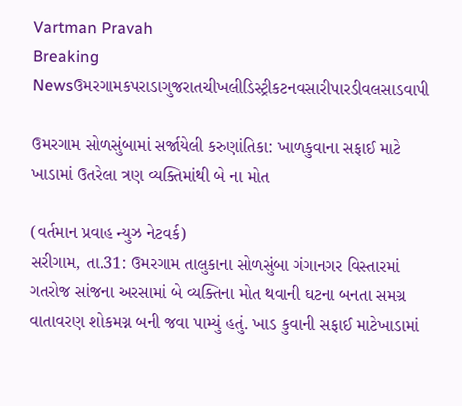Vartman Pravah
Breaking Newsઉમરગામકપરાડાગુજરાતચીખલીડિસ્ટ્રીકટનવસારીપારડીવલસાડવાપી

ઉમરગામ સોળસુંબામાં સર્જાયેલી કરુણાંતિકા: ખાળકુવાના સફાઈ માટે ખાડામાં ઉતરેલા ત્રણ વ્‍યક્‍તિમાંથી બે ના મોત

(વર્તમાન પ્રવાહ ન્‍યુઝ નેટવર્ક)
સરીગામ, તા.31: ઉમરગામ તાલુકાના સોળસુંબા ગંગાનગર વિસ્‍તારમાં ગતરોજ સાંજના અરસામાં બે વ્‍યક્‍તિના મોત થવાની ઘટના બનતા સમગ્ર વાતાવરણ શોકમગ્ન બની જવા પામ્‍યું હતું. ખાડ કુવાની સફાઈ માટેખાડામાં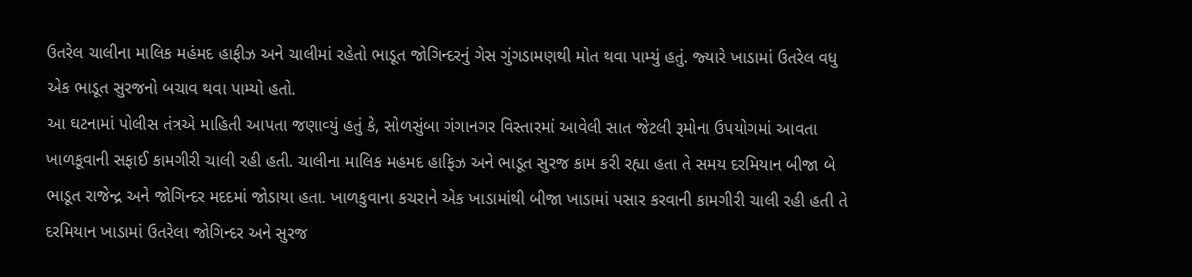ઉતરેલ ચાલીના માલિક મહંમદ હાફીઝ અને ચાલીમાં રહેતો ભાડૂત જોગિન્‍દરનું ગેસ ગુંગડામણથી મોત થવા પામ્‍યું હતું. જ્‍યારે ખાડામાં ઉતરેલ વધુ એક ભાડૂત સુરજનો બચાવ થવા પામ્‍યો હતો.
આ ઘટનામાં પોલીસ તંત્રએ માહિતી આપતા જણાવ્‍યું હતું કે, સોળસુંબા ગંગાનગર વિસ્‍તારમાં આવેલી સાત જેટલી રૂમોના ઉપયોગમાં આવતા ખાળકૂવાની સફાઈ કામગીરી ચાલી રહી હતી. ચાલીના માલિક મહમદ હાફિઝ અને ભાડૂત સુરજ કામ કરી રહ્યા હતા તે સમય દરમિયાન બીજા બે ભાડૂત રાજેન્‍દ્ર અને જોગિન્‍દર મદદમાં જોડાયા હતા. ખાળકુવાના કચરાને એક ખાડામાંથી બીજા ખાડામાં પસાર કરવાની કામગીરી ચાલી રહી હતી તે દરમિયાન ખાડામાં ઉતરેલા જોગિન્‍દર અને સુરજ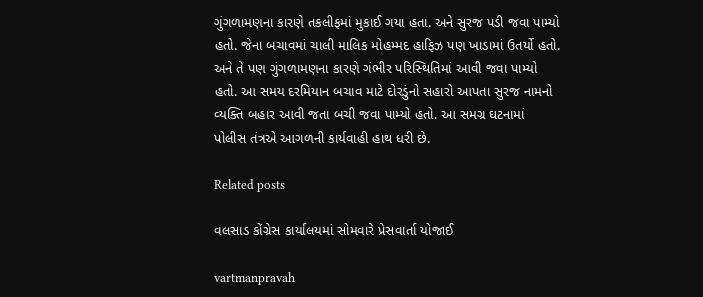ગુંગળામણના કારણે તકલીફમાં મુકાઈ ગયા હતા. અને સુરજ પડી જવા પામ્‍યો હતો. જેના બચાવમાં ચાલી માલિક મોહમ્‍મદ હાફિઝ પણ ખાડામાં ઉતર્યો હતો. અને તે પણ ગુંગળામણના કારણે ગંભીર પરિસ્‍થિતિમાં આવી જવા પામ્‍યો હતો. આ સમય દરમિયાન બચાવ માટે દોરડુંનો સહારો આપતા સુરજ નામનો વ્‍યક્‍તિ બહાર આવી જતા બચી જવા પામ્‍યો હતો. આ સમગ્ર ઘટનામાં પોલીસ તંત્રએ આગળની કાર્યવાહી હાથ ધરી છે.

Related posts

વલસાડ કોંગ્રેસ કાર્યાલયમાં સોમવારે પ્રેસવાર્તા યોજાઈ

vartmanpravah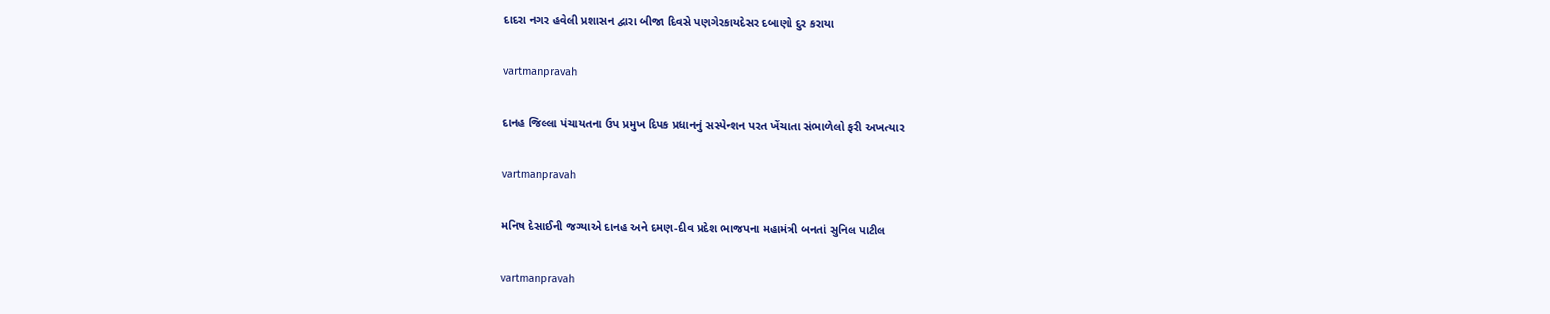દાદરા નગર હવેલી પ્રશાસન દ્વારા બીજા દિવસે પણગેરકાયદેસર દબાણો દુર કરાયા

vartmanpravah

દાનહ જિલ્લા પંચાયતના ઉપ પ્રમુખ દિપક પ્રધાનનું સસ્‍પેન્‍શન પરત ખેંચાતા સંભાળેલો ફરી અખત્‍યાર

vartmanpravah

મનિષ દેસાઈની જગ્‍યાએ દાનહ અને દમણ-દીવ પ્રદેશ ભાજપના મહામંત્રી બનતાં સુનિલ પાટીલ

vartmanpravah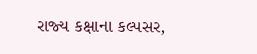રાજ્‍ય કક્ષાના કલ્‍પસર,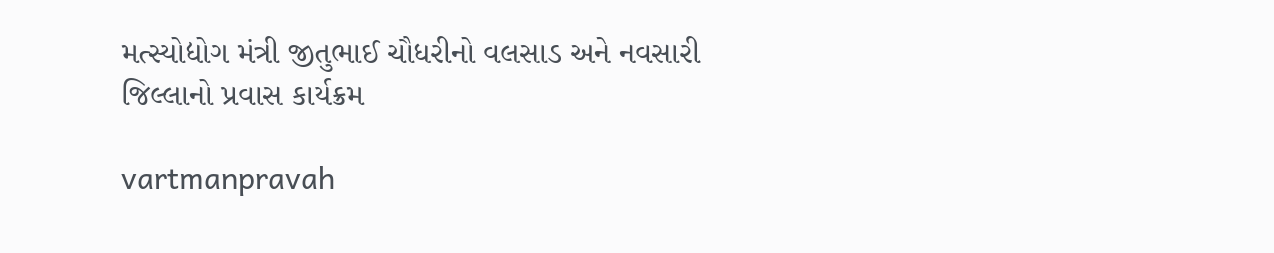મત્‍સ્‍યોદ્યોગ મંત્રી જીતુભાઈ ચૌધરીનો વલસાડ અને નવસારી જિલ્લાનો પ્રવાસ કાર્યક્રમ

vartmanpravah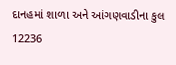દાનહમાં શાળા અને આંગણવાડીના કુલ 12236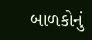બાળકોનું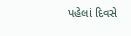પહેલાં દિવસે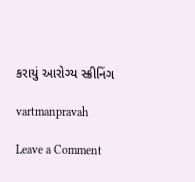કરાયું આરોગ્‍ય સ્‍ક્રીનિંગ

vartmanpravah

Leave a Comment